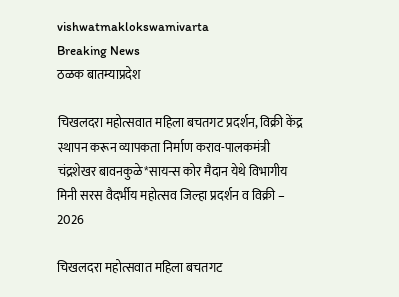vishwatmaklokswamivarta
Breaking News
ठळक बातम्याप्रदेश

चिखलदरा महोत्सवात महिला बचतगट प्रदर्शन, विक्री केंद्र स्थापन करून व्यापकता निर्माण कराव-पालकमंत्री चंद्रशेखर बावनकुळे*सायन्स कोर मैदान येथे विभागीय मिनी सरस वैदर्भीय महोत्सव जिल्हा प्रदर्शन व विक्री – 2026

चिखलदरा महोत्सवात महिला बचतगट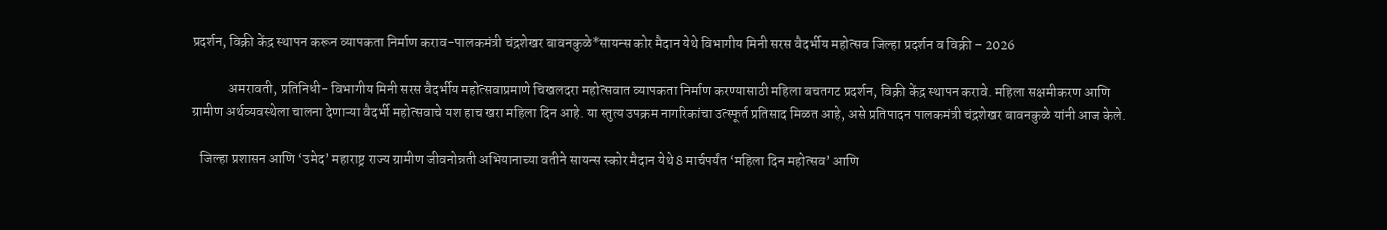प्रदर्शन, विक्री केंद्र स्थापन करून व्यापकता निर्माण कराव-पालकमंत्री चंद्रशेखर बावनकुळे*सायन्स कोर मैदान येथे विभागीय मिनी सरस वैदर्भीय महोत्सव जिल्हा प्रदर्शन व विक्री – 2026

             अमरावती, प्रतिनिधी- विभागीय मिनी सरस वैदर्भीय महोत्सवाप्रमाणे चिखलदरा महोत्सवात व्यापकता निर्माण करण्यासाठी महिला बचतगट प्रदर्शन, विक्री केंद्र स्थापन करावे. महिला सक्षमीकरण आणि ग्रामीण अर्थव्यवस्थेला चालना देणाऱ्या वैदर्भी महोत्सवाचे यश हाच खरा महिला दिन आहे. या स्तुत्य उपक्रम नागरिकांचा उत्स्फूर्त प्रतिसाद मिळत आहे, असे प्रतिपादन पालकमंत्री चंद्रशेखर बावनकुळे यांनी आज केले.

   जिल्हा प्रशासन आणि ‘उमेद’ महाराष्ट्र राज्य ग्रामीण जीवनोन्नती अभियानाच्या वतीने सायन्स स्कोर मैदान येथे 8 मार्चपर्यंत ‘महिला दिन महोत्सव’ आणि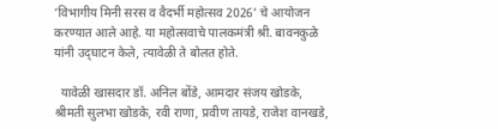‘विभागीय मिनी सरस व वैदर्भी महोत्सव 2026’ चे आयोजन करण्यात आले आहे. या महोत्सवाचे पालकमंत्री श्री. बावनकुळे यांनी उद्‌घाटन केले, त्यावेळी ते बोलत होते.

  यावेळी खासदार डॉ. अनिल बोंडे, आमदार संजय खोडके, श्रीमती सुलभा खोडके, रवी राणा, प्रवीण तायडे, राजेश वानखडे,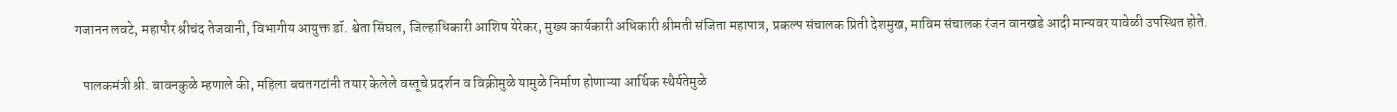गजानन लवटे, महापौर श्रीचंद तेजवानी, विभागीय आयुक्त डॉ. श्वेता सिंघल, जिल्हाधिकारी आशिष येरेकर, मुख्य कार्यकारी अधिकारी श्रीमती संजिता महापात्र, प्रकल्प संचालक प्रिती देशमुख, माविम संचालक रंजन वानखडे आदी मान्यवर यावेळी उपस्थित होते.

   पालकमंत्री श्री. बावनकुळे म्हणाले की, महिला बचतगटांनी तयार केलेले वस्तूचे प्रदर्शन व विक्रीमुळे यामुळे निर्माण होणाऱ्या आर्थिक स्थैर्यतेमुळे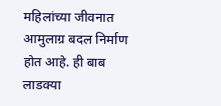महिलांच्या जीवनात आमुलाग्र बदल निर्माण होत आहे. ही बाब लाडक्या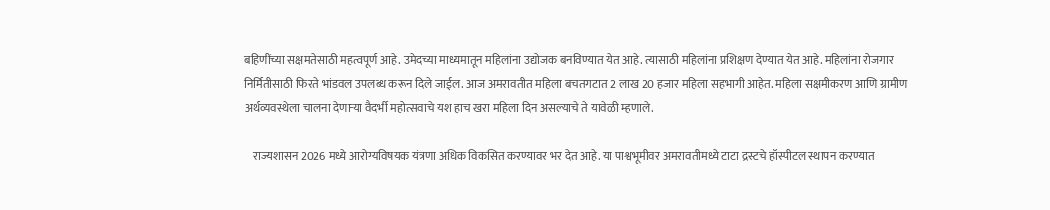बहिणींच्या सक्षमतेसाठी महत्वपूर्ण आहे. उमेदच्या माध्यमातून महिलांना उद्योजक बनविण्यात येत आहे. त्यासाठी महिलांना प्रशिक्षण देण्यात येत आहे. महिलांना रोजगार निर्मितीसाठी फिरते भांडवल उपलब्ध करून दिले जाईल. आज अमरावतीत महिला बचतगटात 2 लाख 20 हजार महिला सहभागी आहेत. महिला सक्षमीकरण आणि ग्रामीण अर्थव्यवस्थेला चालना देणाऱ्या वैदर्भी महोत्सवाचे यश हाच खरा महिला दिन असल्याचे ते यावेळी म्हणाले.

    राज्यशासन 2026 मध्ये आरोग्यविषयक यंत्रणा अधिक विकसित करण्यावर भर देत आहे. या पाश्वभूमीवर अमरावतीमध्ये टाटा द्रस्टचे हॉस्पीटल स्थापन करण्यात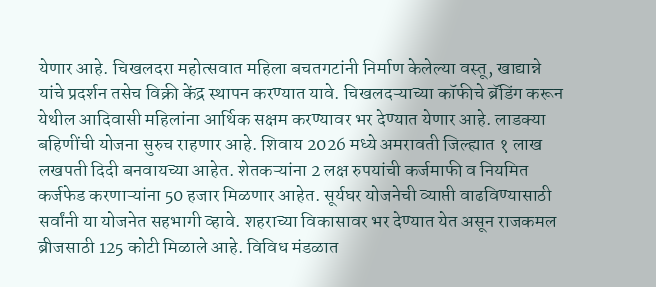येणार आहे. चिखलदरा महोत्सवात महिला बचतगटांनी निर्माण केलेल्या वस्तू, खाद्यान्ने यांचे प्रदर्शन तसेच विक्री केंद्र स्थापन करण्यात यावे. चिखलदऱ्याच्या कॉफीचे ब्रॅडिंग करून येथील आदिवासी महिलांना आर्थिक सक्षम करण्यावर भर देण्यात येणार आहे. लाडक्या बहिणींची योजना सुरुच राहणार आहे. शिवाय 2026 मध्ये अमरावती जिल्ह्यात १ लाख लखपती दिदी बनवायच्या आहेत. शेतकऱ्यांना 2 लक्ष रुपयांची कर्जमाफी व नियमित कर्जफेड करणाऱ्यांना 50 हजार मिळणार आहेत. सूर्यघर योजनेची व्याप्ती वाढविण्यासाठी सर्वांनी या योजनेत सहभागी व्हावे. शहराच्या विकासावर भर देण्यात येत असून राजकमल ब्रीजसाठी 125 कोटी मिळाले आहे. विविध मंडळात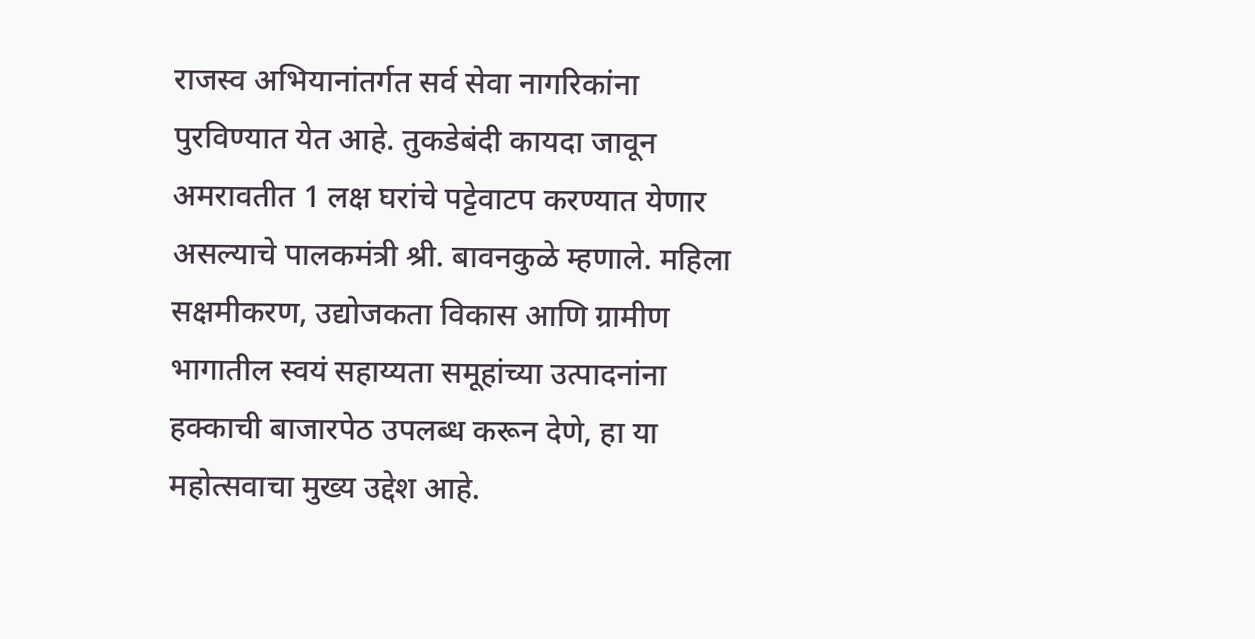राजस्व अभियानांतर्गत सर्व सेवा नागरिकांना पुरविण्यात येत आहे. तुकडेबंदी कायदा जावून अमरावतीत 1 लक्ष घरांचे पट्टेवाटप करण्यात येणार असल्याचे पालकमंत्री श्री. बावनकुळे म्हणाले. महिला सक्षमीकरण, उद्योजकता विकास आणि ग्रामीण भागातील स्वयं सहाय्यता समूहांच्या उत्पादनांना हक्काची बाजारपेठ उपलब्ध करून देणे, हा या महोत्सवाचा मुख्य उद्देश आहे.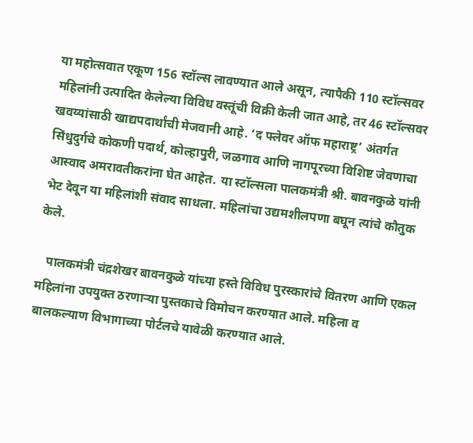या महोत्सवात एकूण 156 स्टॉल्स लावण्यात आले असून, त्यापैकी 110 स्टॉल्सवर महिलांनी उत्पादित केलेल्या विविध वस्तूंची विक्री केली जात आहे, तर 46 स्टॉल्सवर खवय्यांसाठी खाद्यपदार्थांची मेजवानी आहे. ‘द फ्लेवर ऑफ महाराष्ट्र’ अंतर्गत सिंधुदुर्गचे कोकणी पदार्थ, कोल्हापुरी, जळगाव आणि नागपूरच्या विशिष्ट जेवणाचा आस्वाद अमरावतीकरांना घेत आहेत. या स्टॉल्सला पालकमंत्री श्री. बावनकुळे यांनी भेट देवून या महिलांशी संवाद साधला. महिलांचा उद्यमशीलपणा बघून त्यांचे कौतुक केले.

   पालकमंत्री चंद्रशेखर बावनकुळे यांच्या हस्ते विविध पुरस्कारांचे वितरण आणि एकल महिलांना उपयुक्त ठरणाऱ्या पुस्तकाचे विमोचन करण्यात आले. महिला व बालकल्याण विभागाच्या पोर्टलचे यावेळी करण्यात आले.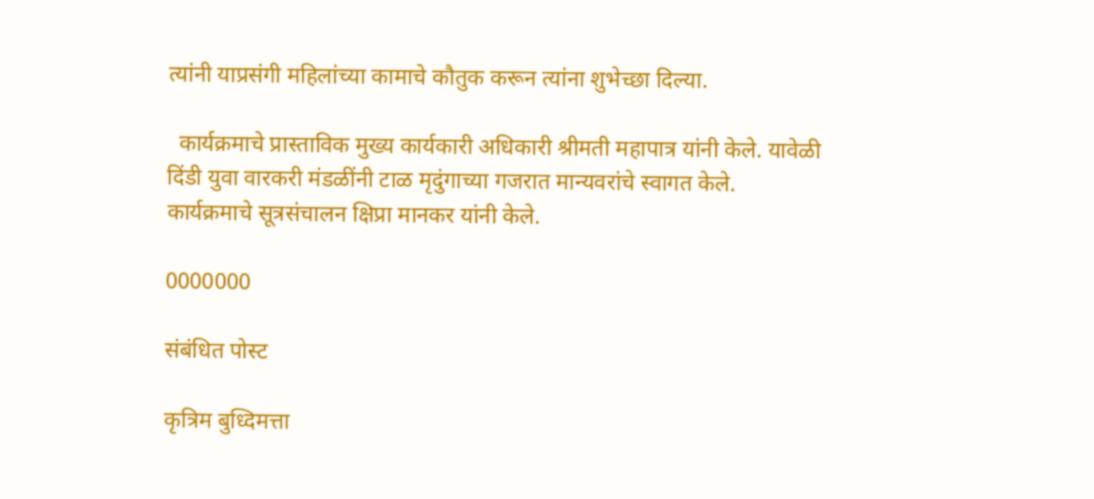त्यांनी याप्रसंगी महिलांच्या कामाचे कौतुक करून त्यांना शुभेच्छा दिल्या.

  कार्यक्रमाचे प्रास्ताविक मुख्य कार्यकारी अधिकारी श्रीमती महापात्र यांनी केले. यावेळी दिंडी युवा वारकरी मंडळींनी टाळ मृदुंगाच्या गजरात मान्यवरांचे स्वागत केले. कार्यक्रमाचे सूत्रसंचालन क्षिप्रा मानकर यांनी केले.

0000000

संबंधित पोस्ट

कृत्रिम बुध्दिमत्ता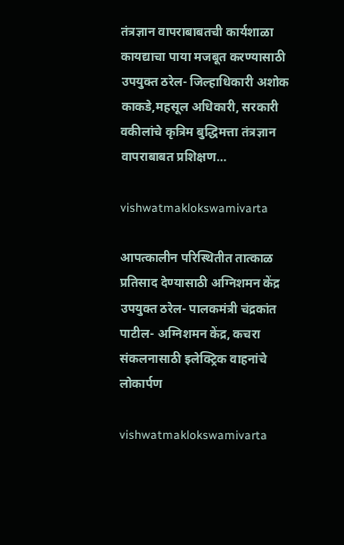तंत्रज्ञान वापराबाबतची कार्यशाळा कायद्याचा पाया मजबूत करण्यासाठी उपयुक्त ठरेल- जिल्हाधिकारी अशोक काकडे,महसूल अधिकारी, सरकारी वकीलांचे कृत्रिम बुद्धिमत्ता तंत्रज्ञान वापराबाबत प्रशिक्षण…

vishwatmaklokswamivarta

आपत्कालीन परिस्थितीत तात्काळ प्रतिसाद देण्यासाठी अग्निशमन केंद्र उपयुक्त ठरेल- पालकमंत्री चंद्रकांत पाटील- अग्निशमन केंद्र, कचरा संकलनासाठी इलेक्ट्रिक वाहनांचे लोकार्पण

vishwatmaklokswamivarta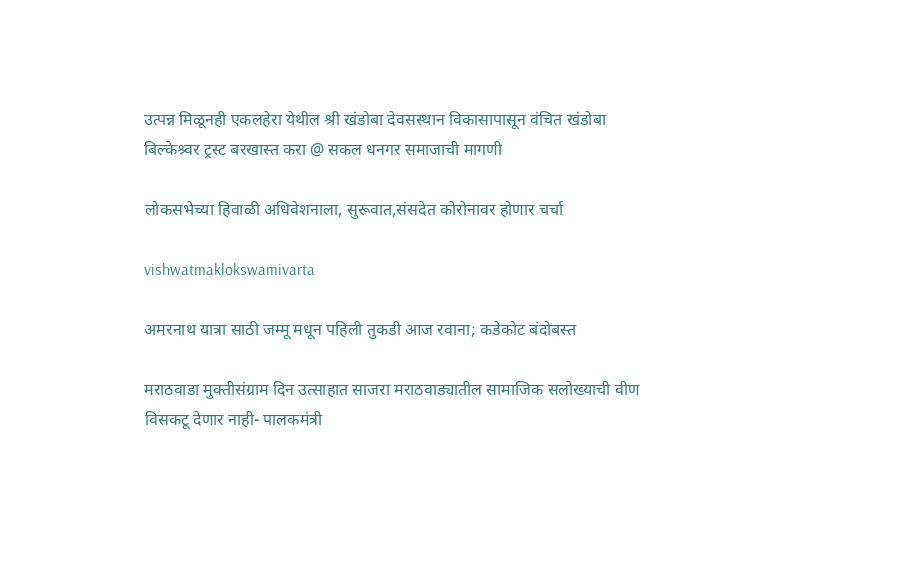उत्पन्न मिळूनही एकलहेरा येथील श्री खंडोबा देवसस्थान विकासापासून वंचित खंडोबा बिल्केश्र्वर ट्रस्ट बरखास्त करा @ सकल धनगर समाजाची मागणी

लोकसभेच्या हिवाळी अधिवेशनाला, सुरूवात,संसदेत कोरोनावर होणार चर्चा

vishwatmaklokswamivarta

अमरनाथ यात्रा साठी जम्मू मधून पहिली तुकडी आज रवाना; कडेकोट बंदोबस्त

मराठवाडा मुक्तीसंग्राम दिन उत्साहात साजरा मराठवाड्यातील सामाजिक सलोख्याची वीण विसकटू देणार नाही- पालकमंत्री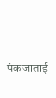पंकजाताई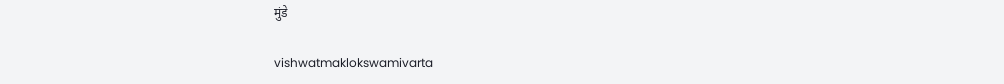मुंडे

vishwatmaklokswamivarta